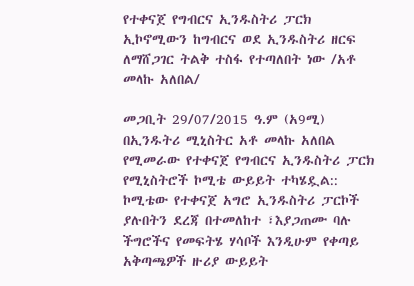የተቀናጀ የግብርና ኢንዱስትሪ ፓርክ ኢኮኖሚውን ከግብርና ወደ ኢንዱስትሪ ዘርፍ ለማሸጋገር ትልቅ ተስፋ የተጣለበት ነው /አቶ መላኩ አለበል/

መጋቢት 29/07/2015 ዓ.ም (አ9ሚ) በኢንዱትሪ ሚኒስትር አቶ መላኩ አለበል የሚመራው የተቀናጀ የግብርና ኢንዱስትሪ ፓርክ የሚኒስትሮች ኮሚቴ ውይይት ተካሄዷል:: ኮሚቴው የተቀናጀ አግሮ ኢንዱስትሪ ፓርኮች ያሉበትን ደረጃ በተመለከተ ፣እያጋጠሙ ባሉ ችግሮችና የመፍትሄ ሃሳቦች እንዲሁም የቀጣይ አቅጣጫዎች ዙሪያ ውይይት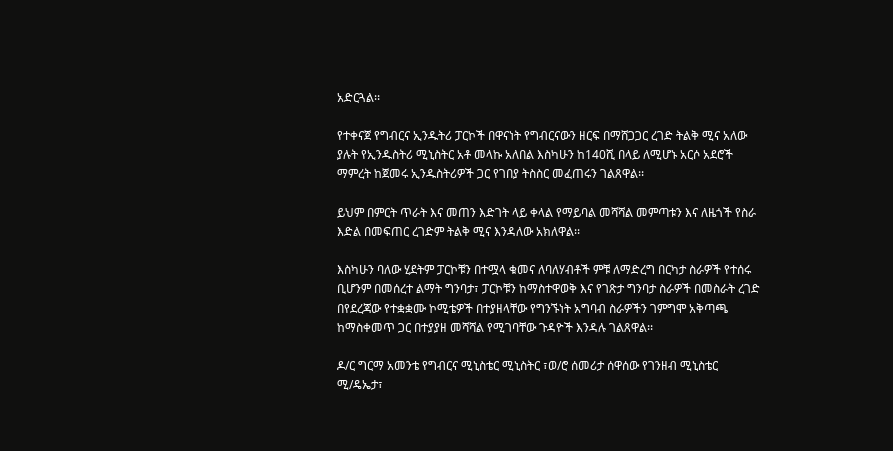አድርጓል፡፡

የተቀናጀ የግብርና ኢንዱትሪ ፓርኮች በዋናነት የግብርናውን ዘርፍ በማሸጋጋር ረገድ ትልቅ ሚና አለው ያሉት የኢንዱስትሪ ሚኒስትር አቶ መላኩ አለበል እስካሁን ከ140ሺ በላይ ለሚሆኑ አርሶ አደሮች ማምረት ከጀመሩ ኢንዱስትሪዎች ጋር የገበያ ትስስር መፈጠሩን ገልጸዋል፡፡

ይህም በምርት ጥራት እና መጠን እድገት ላይ ቀላል የማይባል መሻሻል መምጣቱን እና ለዜጎች የስራ እድል በመፍጠር ረገድም ትልቅ ሚና እንዳለው አክለዋል፡፡

እስካሁን ባለው ሂደትም ፓርኮቹን በተሟላ ቁመና ለባለሃብቶች ምቹ ለማድረግ በርካታ ስራዎች የተሰሩ ቢሆንም በመሰረተ ልማት ግንባታ፣ ፓርኮቹን ከማስተዋወቅ እና የገጽታ ግንባታ ስራዎች በመስራት ረገድ በየደረጃው የተቋቋሙ ኮሚቴዎች በተያዘላቸው የግንኙነት አግባብ ስራዎችን ገምግሞ አቅጣጫ ከማስቀመጥ ጋር በተያያዘ መሻሻል የሚገባቸው ጉዳዮች እንዳሉ ገልጸዋል፡፡

ዶ/ር ግርማ አመንቴ የግብርና ሚኒስቴር ሚኒስትር ፣ወ/ሮ ሰመሪታ ሰዋሰው የገንዘብ ሚኒስቴር ሚ/ዴኤታ፣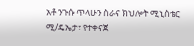አቶ ንጉሱ ጥላሁን ስራና ክህሎት ሚኒስቴር ሚ/ዴኤታ፣ የተቀናጀ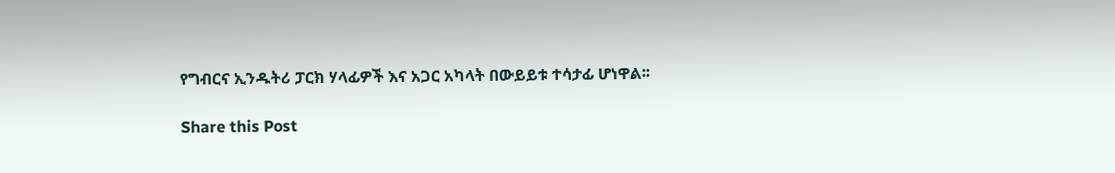የግብርና ኢንዱትሪ ፓርክ ሃላፊዎች እና አጋር አካላት በውይይቱ ተሳታፊ ሆነዋል፡፡

Share this Post